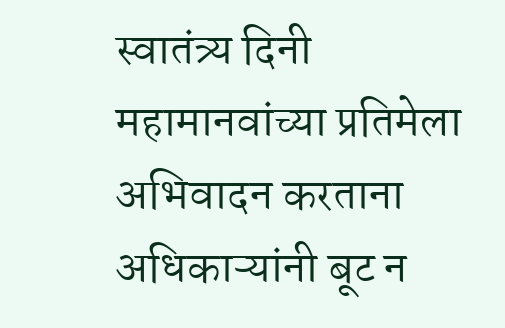स्वातंत्र्य दिनी महामानवांच्या प्रतिमेला अभिवादन करताना अधिकाऱ्यांनी बूट न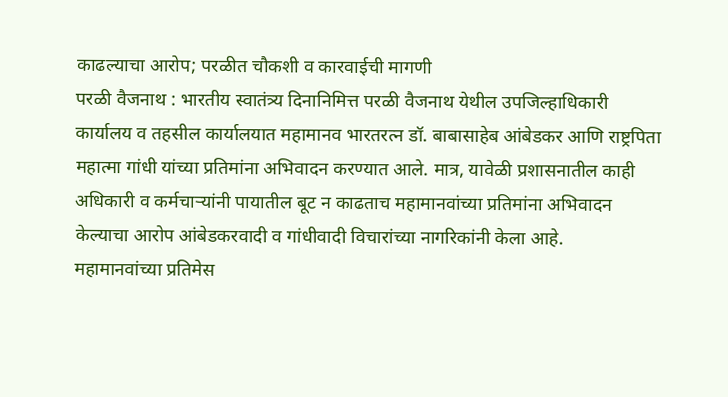काढल्याचा आरोप; परळीत चौकशी व कारवाईची मागणी
परळी वैजनाथ : भारतीय स्वातंत्र्य दिनानिमित्त परळी वैजनाथ येथील उपजिल्हाधिकारी कार्यालय व तहसील कार्यालयात महामानव भारतरत्न डॉ. बाबासाहेब आंबेडकर आणि राष्ट्रपिता महात्मा गांधी यांच्या प्रतिमांना अभिवादन करण्यात आले. मात्र, यावेळी प्रशासनातील काही अधिकारी व कर्मचाऱ्यांनी पायातील बूट न काढताच महामानवांच्या प्रतिमांना अभिवादन केल्याचा आरोप आंबेडकरवादी व गांधीवादी विचारांच्या नागरिकांनी केला आहे.
महामानवांच्या प्रतिमेस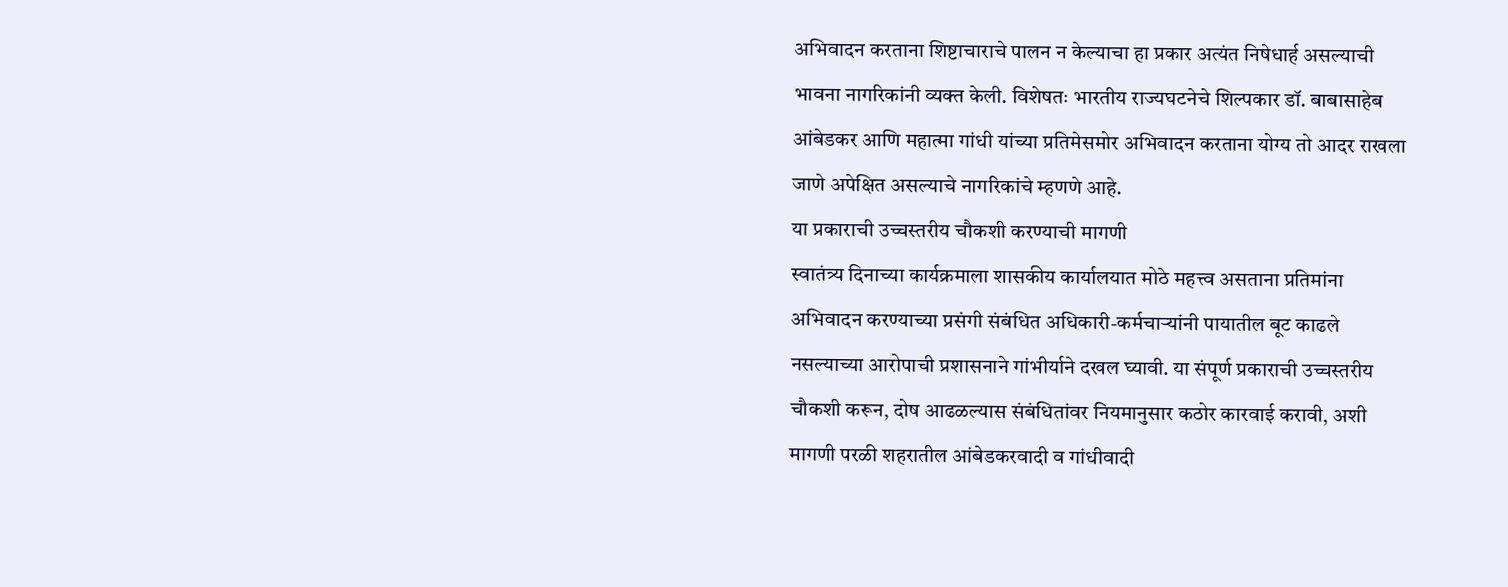अभिवादन करताना शिष्टाचाराचे पालन न केल्याचा हा प्रकार अत्यंत निषेधार्ह असल्याची भावना नागरिकांनी व्यक्त केली. विशेषतः भारतीय राज्यघटनेचे शिल्पकार डॉ. बाबासाहेब आंबेडकर आणि महात्मा गांधी यांच्या प्रतिमेसमोर अभिवादन करताना योग्य तो आदर राखला जाणे अपेक्षित असल्याचे नागरिकांचे म्हणणे आहे.
या प्रकाराची उच्चस्तरीय चौकशी करण्याची मागणी
स्वातंत्र्य दिनाच्या कार्यक्रमाला शासकीय कार्यालयात मोठे महत्त्व असताना प्रतिमांना अभिवादन करण्याच्या प्रसंगी संबंधित अधिकारी-कर्मचाऱ्यांनी पायातील बूट काढले नसल्याच्या आरोपाची प्रशासनाने गांभीर्याने दखल घ्यावी. या संपूर्ण प्रकाराची उच्चस्तरीय चौकशी करून, दोष आढळल्यास संबंधितांवर नियमानुसार कठोर कारवाई करावी, अशी मागणी परळी शहरातील आंबेडकरवादी व गांधीवादी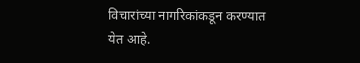विचारांच्या नागरिकांकडून करण्यात येत आहे.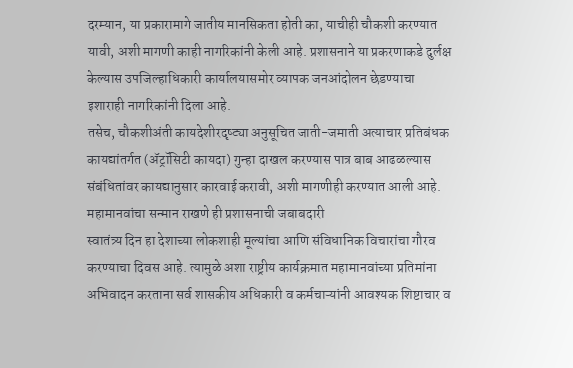दरम्यान, या प्रकारामागे जातीय मानसिकता होती का, याचीही चौकशी करण्यात यावी, अशी मागणी काही नागरिकांनी केली आहे. प्रशासनाने या प्रकरणाकडे दुर्लक्ष केल्यास उपजिल्हाधिकारी कार्यालयासमोर व्यापक जनआंदोलन छेडण्याचा इशाराही नागरिकांनी दिला आहे.
तसेच, चौकशीअंती कायदेशीरदृष्ट्या अनुसूचित जाती-जमाती अत्याचार प्रतिबंधक कायद्यांतर्गत (ॲट्रॉसिटी कायदा) गुन्हा दाखल करण्यास पात्र बाब आढळल्यास संबंधितांवर कायद्यानुसार कारवाई करावी, अशी मागणीही करण्यात आली आहे.
महामानवांचा सन्मान राखणे ही प्रशासनाची जबाबदारी
स्वातंत्र्य दिन हा देशाच्या लोकशाही मूल्यांचा आणि संविधानिक विचारांचा गौरव करण्याचा दिवस आहे. त्यामुळे अशा राष्ट्रीय कार्यक्रमात महामानवांच्या प्रतिमांना अभिवादन करताना सर्व शासकीय अधिकारी व कर्मचाऱ्यांनी आवश्यक शिष्टाचार व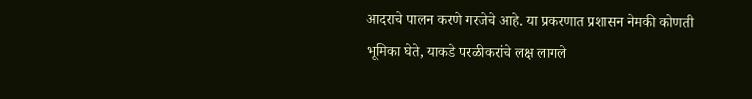आदराचे पालन करणे गरजेचे आहे. या प्रकरणात प्रशासन नेमकी कोणती भूमिका घेते, याकडे परळीकरांचे लक्ष लागले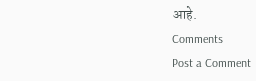आहे.
Comments
Post a Comment